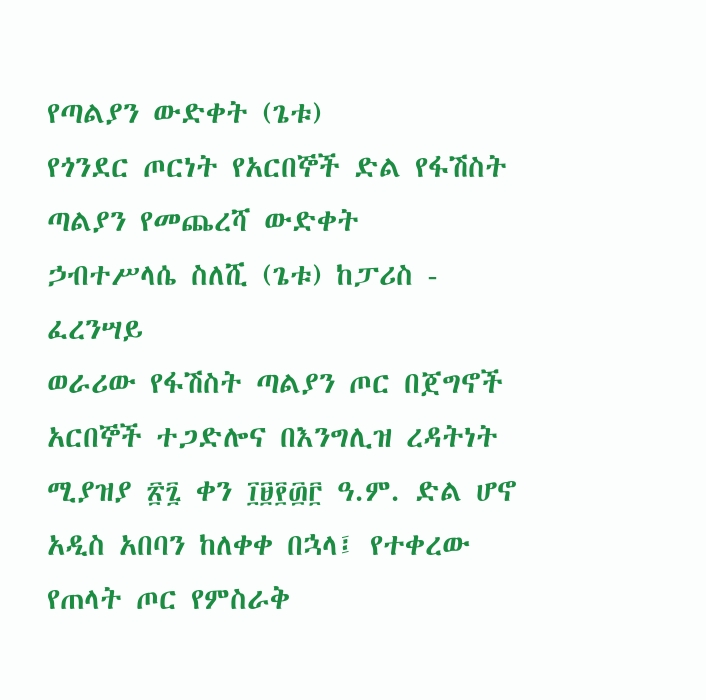የጣልያን ውድቀት (ጌቱ)
የጎንደር ጦርነት የአርበኞች ድል የፋሽስት ጣልያን የመጨረሻ ውድቀት
ኃብተሥላሴ ስለሺ (ጌቱ) ከፓሪስ - ፈረንሣይ
ወራሪው የፋሽስት ጣልያን ጦር በጀግኖች አርበኞች ተጋድሎና በእንግሊዝ ረዳትነት ሚያዝያ ፳፯ ቀን ፲፱፻፴፫ ዓ.ም. ድል ሆኖ አዲስ አበባን ከለቀቀ በኋላ፤ የተቀረው የጠላት ጦር የምስራቅ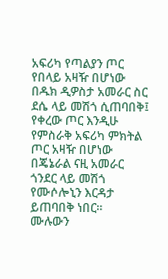አፍሪካ የጣልያን ጦር የበላይ አዛዥ በሆነው በዱክ ዲዎስታ አመራር ስር ደሴ ላይ መሽጎ ሲጠባበቅ፤ የቀረው ጦር እንዲሁ የምስራቅ አፍሪካ ምክትል ጦር አዛዥ በሆነው በጄኔራል ናዚ አመራር ጎንደር ላይ መሽጎ የሙሶሎኒን እርዳታ ይጠባበቅ ነበር።
ሙሉውን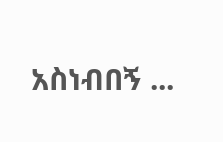አስነብበኝ ...